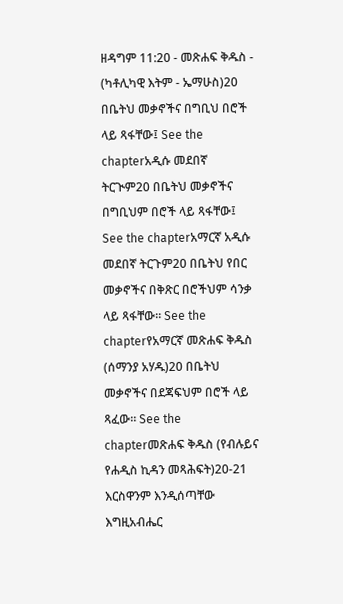ዘዳግም 11:20 - መጽሐፍ ቅዱስ - (ካቶሊካዊ እትም - ኤማሁስ)20 በቤትህ መቃኖችና በግቢህ በሮች ላይ ጻፋቸው፤ See the chapterአዲሱ መደበኛ ትርጒም20 በቤትህ መቃኖችና በግቢህም በሮች ላይ ጻፋቸው፤ See the chapterአማርኛ አዲሱ መደበኛ ትርጉም20 በቤትህ የበር መቃኖችና በቅጽር በሮችህም ሳንቃ ላይ ጻፋቸው። See the chapterየአማርኛ መጽሐፍ ቅዱስ (ሰማንያ አሃዱ)20 በቤትህ መቃኖችና በደጃፍህም በሮች ላይ ጻፈው። See the chapterመጽሐፍ ቅዱስ (የብሉይና የሐዲስ ኪዳን መጻሕፍት)20-21 እርስዋንም እንዲሰጣቸው እግዚአብሔር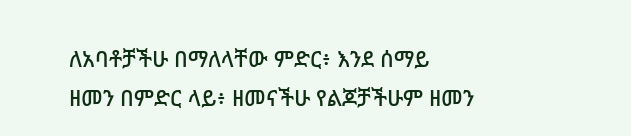ለአባቶቻችሁ በማለላቸው ምድር፥ እንደ ሰማይ ዘመን በምድር ላይ፥ ዘመናችሁ የልጆቻችሁም ዘመን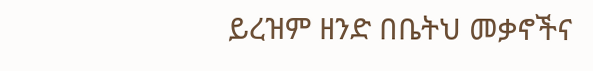ይረዝም ዘንድ በቤትህ መቃኖችና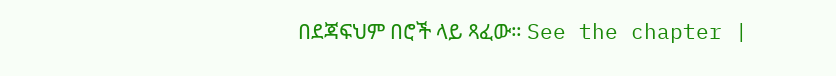በደጃፍህም በሮች ላይ ጻፈው። See the chapter |